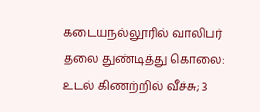கடையநல்லூரில் வாலிபர் தலை துண்டித்து கொலை: உடல் கிணற்றில் வீச்சு; 3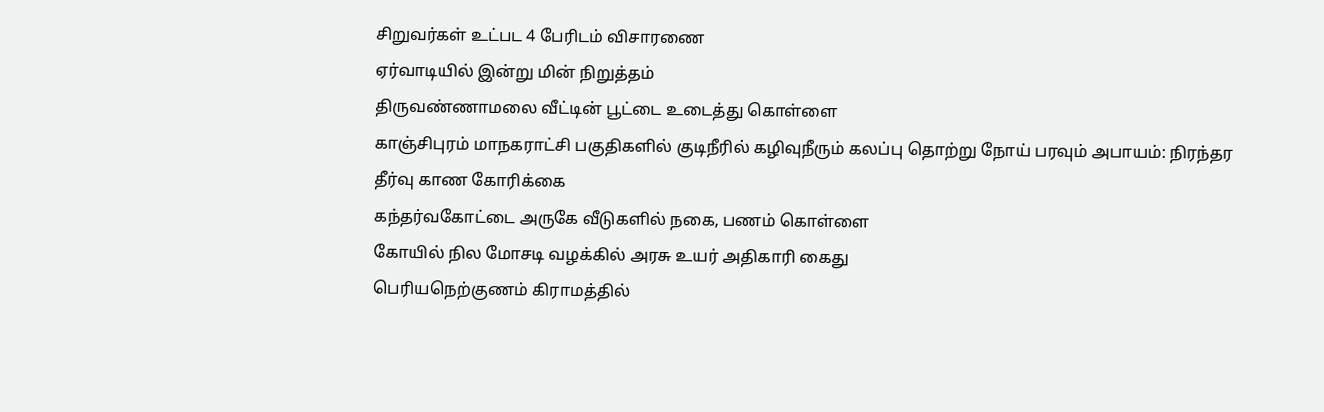சிறுவர்கள் உட்பட 4 பேரிடம் விசாரணை
ஏர்வாடியில் இன்று மின் நிறுத்தம்
திருவண்ணாமலை வீட்டின் பூட்டை உடைத்து கொள்ளை
காஞ்சிபுரம் மாநகராட்சி பகுதிகளில் குடிநீரில் கழிவுநீரும் கலப்பு தொற்று நோய் பரவும் அபாயம்: நிரந்தர தீர்வு காண கோரிக்கை
கந்தர்வகோட்டை அருகே வீடுகளில் நகை, பணம் கொள்ளை
கோயில் நில மோசடி வழக்கில் அரசு உயர் அதிகாரி கைது
பெரியநெற்குணம் கிராமத்தில்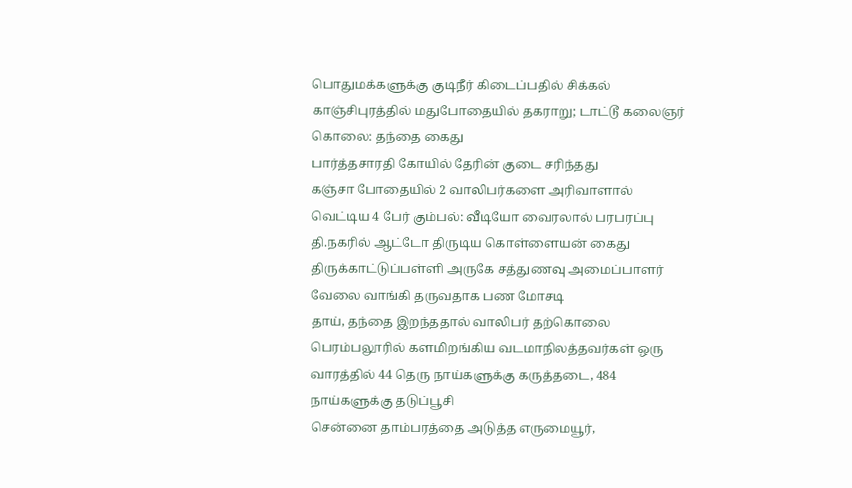பொதுமக்களுக்கு குடிநீர் கிடைப்பதில் சிக்கல்
காஞ்சிபுரத்தில் மதுபோதையில் தகராறு; டாட்டூ கலைஞர் கொலை: தந்தை கைது
பார்த்தசாரதி கோயில் தேரின் குடை சரிந்தது
கஞ்சா போதையில் 2 வாலிபர்களை அரிவாளால் வெட்டிய 4 பேர் கும்பல்: வீடியோ வைரலால் பரபரப்பு
தி.நகரில் ஆட்டோ திருடிய கொள்ளையன் கைது
திருக்காட்டுப்பள்ளி அருகே சத்துணவு அமைப்பாளர் வேலை வாங்கி தருவதாக பண மோசடி
தாய், தந்தை இறந்ததால் வாலிபர் தற்கொலை
பெரம்பலூரில் களமிறங்கிய வடமாநிலத்தவர்கள் ஒரு வாரத்தில் 44 தெரு நாய்களுக்கு கருத்தடை, 484 நாய்களுக்கு தடுப்பூசி
சென்னை தாம்பரத்தை அடுத்த எருமையூர்,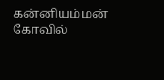கன்னியம்மன் கோவில்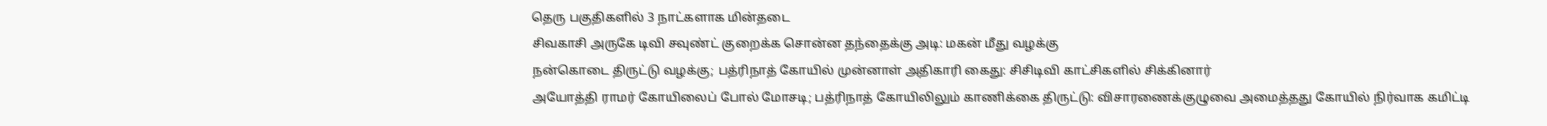தெரு பகுதிகளில் 3 நாட்களாக மின்தடை
சிவகாசி அருகே டிவி சவுண்ட் குறைக்க சொன்ன தந்தைக்கு அடி: மகன் மீது வழக்கு
நன்கொடை திருட்டு வழக்கு; பத்ரிநாத் கோயில் முன்னாள் அதிகாரி கைது: சிசிடிவி காட்சிகளில் சிக்கினார்
அயோத்தி ராமர் கோயிலைப் போல் மோசடி; பத்ரிநாத் கோயிலிலும் காணிக்கை திருட்டு: விசாரணைக்குழுவை அமைத்தது கோயில் நிர்வாக கமிட்டி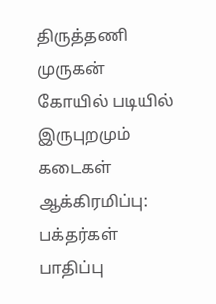திருத்தணி முருகன் கோயில் படியில் இருபுறமும் கடைகள் ஆக்கிரமிப்பு: பக்தர்கள் பாதிப்பு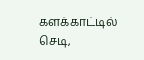களக்காட்டில் செடி,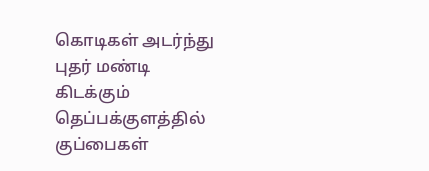கொடிகள் அடர்ந்து புதர் மண்டி கிடக்கும் தெப்பக்குளத்தில் குப்பைகள்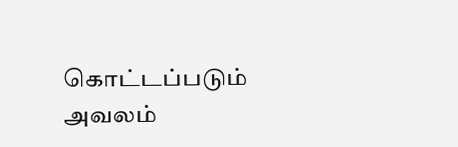கொட்டப்படும் அவலம்